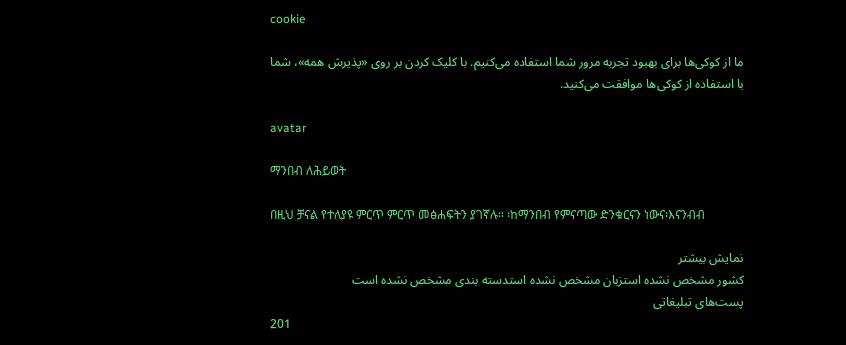cookie

ما از کوکی‌ها برای بهبود تجربه مرور شما استفاده می‌کنیم. با کلیک کردن بر روی «پذیرش همه»، شما با استفاده از کوکی‌ها موافقت می‌کنید.

avatar

ማንበብ ለሕይወት

በዚህ ቻናል የተለያዩ ምርጥ ምርጥ መፅሐፍትን ያገኛሉ። ፡ከማንበብ የምናጣው ድንቁርናን ነውና፡እናንብብ

نمایش بیشتر
کشور مشخص نشده استزبان مشخص نشده استدسته بندی مشخص نشده است
پست‌های تبلیغاتی
201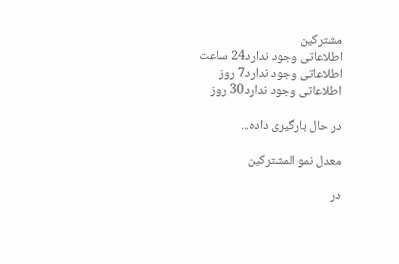مشترکین
اطلاعاتی وجود ندارد24 ساعت
اطلاعاتی وجود ندارد7 روز
اطلاعاتی وجود ندارد30 روز

در حال بارگیری داده...

معدل نمو المشتركين

در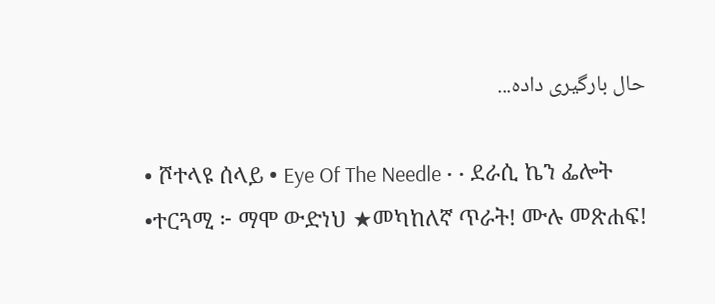حال بارگیری داده...

• ሾተላዩ ሰላይ • Eye Of The Needle • • ደራሲ ኬን ፌሎት •ተርጓሚ ፦ ማሞ ውድነህ ★መካከለኛ ጥራት! ሙሉ መጽሐፍ!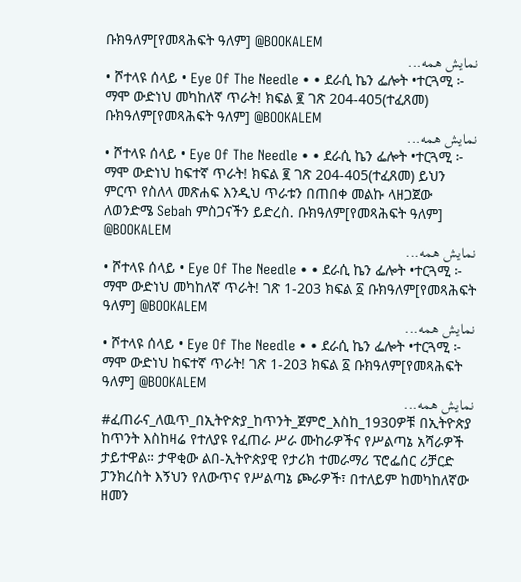ቡክዓለም[የመጻሕፍት ዓለም] @BOOKALEM
نمایش همه...
• ሾተላዩ ሰላይ • Eye Of The Needle • • ደራሲ ኬን ፌሎት •ተርጓሚ ፦ ማሞ ውድነህ መካከለኛ ጥራት! ክፍል ፪ ገጽ 204-405(ተፈጸመ) ቡክዓለም[የመጻሕፍት ዓለም] @BOOKALEM
نمایش همه...
• ሾተላዩ ሰላይ • Eye Of The Needle • • ደራሲ ኬን ፌሎት •ተርጓሚ ፦ ማሞ ውድነህ ከፍተኛ ጥራት! ክፍል ፪ ገጽ 204-405(ተፈጸመ) ይህን ምርጥ የስለላ መጽሐፍ እንዲህ ጥራቱን በጠበቀ መልኩ ላዘጋጀው ለወንድሜ Sebah ምስጋናችን ይድረስ. ቡክዓለም[የመጻሕፍት ዓለም] @BOOKALEM
نمایش همه...
• ሾተላዩ ሰላይ • Eye Of The Needle • • ደራሲ ኬን ፌሎት •ተርጓሚ ፦ ማሞ ውድነህ መካከለኛ ጥራት! ገጽ 1-203 ክፍል ፩ ቡክዓለም[የመጻሕፍት ዓለም] @BOOKALEM
نمایش همه...
• ሾተላዩ ሰላይ • Eye Of The Needle • • ደራሲ ኬን ፌሎት •ተርጓሚ ፦ ማሞ ውድነህ ከፍተኛ ጥራት! ገጽ 1-203 ክፍል ፩ ቡክዓለም[የመጻሕፍት ዓለም] @BOOKALEM
نمایش همه...
#ፈጠራና_ለዉጥ_በኢትዮጵያ_ከጥንት_ጀምሮ_እስከ_1930ዎቹ በኢትዮጵያ ከጥንት እስከዛሬ የተለያዩ የፈጠራ ሥራ ሙከራዎችና የሥልጣኔ አሻራዎች ታይተዋል። ታዋቂው ልበ-ኢትዮጵያዊ የታሪክ ተመራማሪ ፕሮፌሰር ሪቻርድ ፓንክረስት እኝህን የለውጥና የሥልጣኔ ጮራዎች፣ በተለይም ከመካከለኛው ዘመን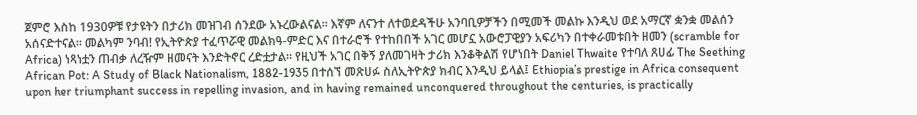ጀምሮ እስከ 1930ዎቹ የታዩትን በታሪክ መዝገብ ሰንደው አኑረውልናል። እኛም ለናንተ ለተወደዳችሁ አንባቢዎቻችን በሚመች መልኩ እንዲህ ወደ አማርኛ ቋንቋ መልሰን አሰናድተናል። መልካም ንባብ! የኢትዮጵያ ተፈጥሯዊ መልክዓ-ምድር እና በተራሮች የተከበበች አገር መሆኗ አውሮፓዊያን አፍሪካን በተቀራመቱበት ዘመን (scramble for Africa) ነጻነቷን ጠብቃ ለረዥም ዘመናት እንድትኖር ረድቷታል። የዚህች አገር በቅኝ ያለመገዛት ታሪክ እንቆቅልሽ የሆነበት Daniel Thwaite የተባለ ጸሀፊ The Seething African Pot: A Study of Black Nationalism, 1882-1935 በተሰኘ መጽሀፉ ስለኢትዮጵያ ክብር እንዲህ ይላል፤ Ethiopia’s prestige in Africa consequent upon her triumphant success in repelling invasion, and in having remained unconquered throughout the centuries, is practically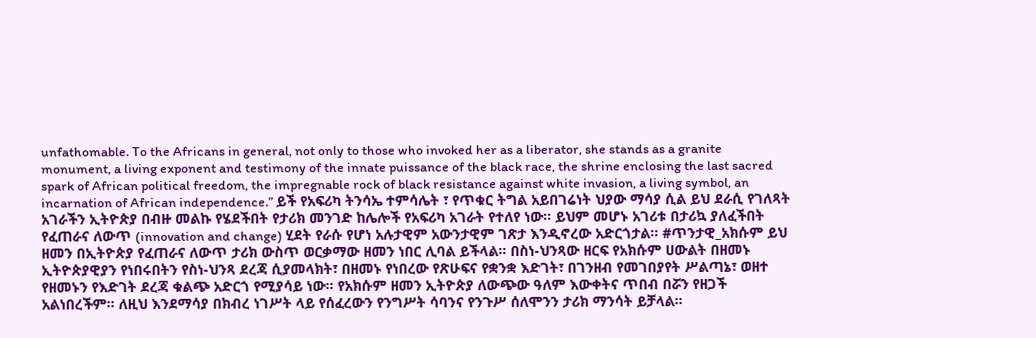unfathomable. To the Africans in general, not only to those who invoked her as a liberator, she stands as a granite monument, a living exponent and testimony of the innate puissance of the black race, the shrine enclosing the last sacred spark of African political freedom, the impregnable rock of black resistance against white invasion, a living symbol, an incarnation of African independence.” ይች የአፍሪካ ትንሳኤ ተምሳሌት ፣ የጥቁር ትግል አይበገሬነት ህያው ማሳያ ሲል ይህ ደራሲ የገለጻት አገራችን ኢትዮጵያ በብዙ መልኩ የሄደችበት የታሪክ መንገድ ከሌሎች የአፍሪካ አገራት የተለየ ነው። ይህም መሆኑ አገሪቱ በታሪኳ ያለፈችበት የፈጠራና ለውጥ (innovation and change) ሂደት የራሱ የሆነ አሉታዊም አውንታዊም ገጽታ እንዲኖረው አድርጎታል። #ጥንታዊ_አክሱም ይህ ዘመን በኢትዮጵያ የፈጠራና ለውጥ ታሪክ ውስጥ ወርቃማው ዘመን ነበር ሊባል ይችላል። በስነ-ህንጻው ዘርፍ የአክሱም ሀውልት በዘመኑ ኢትዮጵያዊያን የነበሩበትን የስነ-ህንጻ ደረጃ ሲያመላክት፣ በዘመኑ የነበረው የጽሁፍና የቋንቋ እድገት፣ በገንዘብ የመገበያየት ሥልጣኔ፣ ወዘተ የዘመኑን የእድገት ደረጃ ቁልጭ አድርጎ የሚያሳይ ነው። የአክሱም ዘመን ኢትዮጵያ ለውጭው ዓለም እውቀትና ጥበብ በሯን የዘጋች አልነበረችም። ለዚህ እንደማሳያ በክብረ ነገሥት ላይ የሰፈረውን የንግሥት ሳባንና የንጉሥ ሰለሞንን ታሪክ ማንሳት ይቻላል።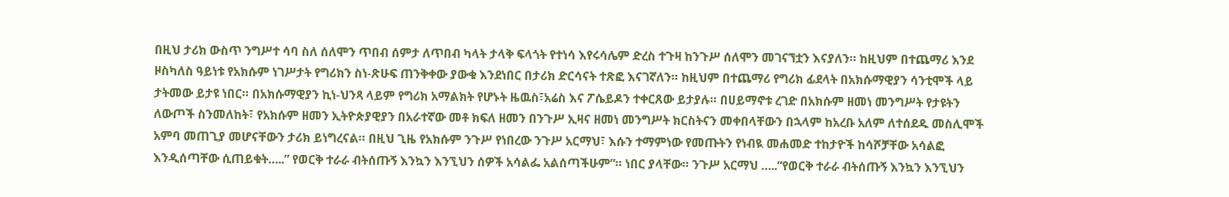በዚህ ታሪክ ውስጥ ንግሥተ ሳባ ስለ ሰለሞን ጥበብ ሰምታ ለጥበብ ካላት ታላቅ ፍላጎት የተነሳ እየሩሳሌም ድረስ ተጉዛ ከንጉሥ ሰለሞን መገናኘቷን እናያለን። ከዚህም በተጨማሪ እንደ ዞስካለስ ዓይነቱ የአክሱም ነገሥታት የግሪክን ስነ-ጽሁፍ ጠንቅቀው ያውቁ እንደነበር በታሪክ ድርሳናት ተጽፎ እናገኛለን። ከዚህም በተጨማሪ የግሪክ ፊደላት በአክሱማዊያን ሳንቲሞች ላይ ታትመው ይታዩ ነበር። በአክሱማዊያን ኪነ-ህንጻ ላይም የግሪክ አማልክት የሆኑት ዜዉስ፣አሬስ እና ፖሴይዶን ተቀርጸው ይታያሉ። በሀይማኖቱ ረገድ በአክሱም ዘመነ መንግሥት የታዩትን ለውጦች ስንመለከት፣ የአክሱም ዘመን ኢትዮጵያዊያን በአራተኛው መቶ ክፍለ ዘመን በንጉሥ ኢዛና ዘመነ መንግሥት ክርስትናን መቀበላቸውን በኋላም ከአረቡ አለም ለተሰደዱ መስሊሞች አምባ መጠጊያ መሆናቸውን ታሪክ ይነግረናል። በዚህ ጊዜ የአክሱም ንጉሥ የነበረው ንጉሥ አርማህ፣ እሱን ተማምነው የመጡትን የነብዪ መሐመድ ተከታዮች ከሳሾቻቸው አሳልፎ እንዲሰጣቸው ሲጠይቁት…..” የወርቅ ተራራ ብትሰጡኝ እንኳን እንኚህን ሰዎች አሳልፌ አልሰጣችሁም”። ነበር ያላቸው። ንጉሥ አርማህ …..”የወርቅ ተራራ ብትሰጡኝ እንኳን እንኚህን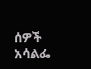ሰዎች አሳልፌ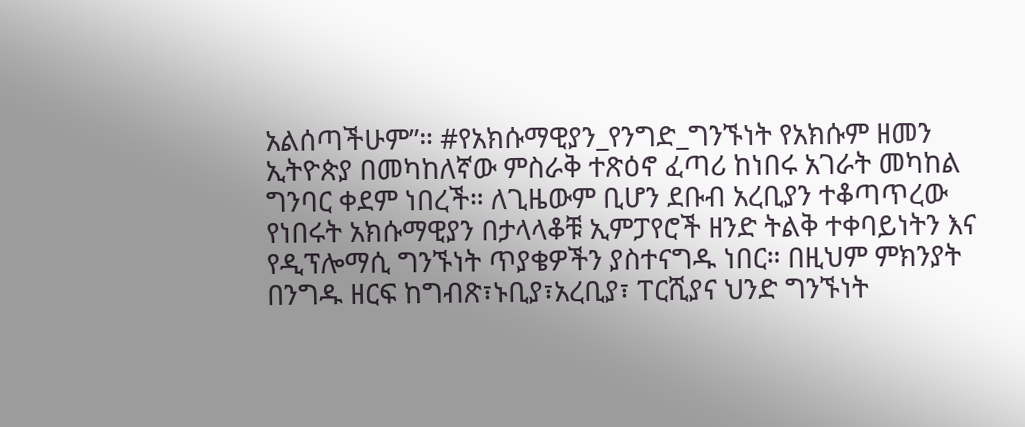አልሰጣችሁም”። #የአክሱማዊያን_የንግድ_ግንኙነት የአክሱም ዘመን ኢትዮጵያ በመካከለኛው ምስራቅ ተጽዕኖ ፈጣሪ ከነበሩ አገራት መካከል ግንባር ቀደም ነበረች። ለጊዜውም ቢሆን ደቡብ አረቢያን ተቆጣጥረው የነበሩት አክሱማዊያን በታላላቆቹ ኢምፓየሮች ዘንድ ትልቅ ተቀባይነትን እና የዲፕሎማሲ ግንኙነት ጥያቄዎችን ያስተናግዱ ነበር። በዚህም ምክንያት በንግዱ ዘርፍ ከግብጽ፣ኑቢያ፣አረቢያ፣ ፐርሺያና ህንድ ግንኙነት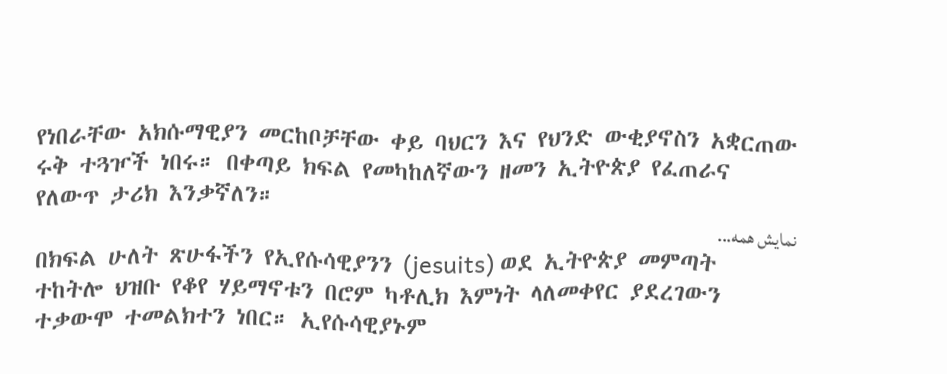የነበራቸው አክሱማዊያን መርከቦቻቸው ቀይ ባህርን እና የህንድ ውቂያኖስን አቋርጠው ሩቅ ተጓዦች ነበሩ። በቀጣይ ክፍል የመካከለኛውን ዘመን ኢትዮጵያ የፈጠራና የለውጥ ታሪክ እንቃኛለን።
نمایش همه...
በክፍል ሁለት ጽሁፋችን የኢየሱሳዊያንን (jesuits) ወደ ኢትዮጵያ መምጣት ተከትሎ ህዝቡ የቆየ ሃይማኖቱን በሮም ካቶሊክ እምነት ላለመቀየር ያደረገውን ተቃውሞ ተመልክተን ነበር። ኢየሱሳዊያኑም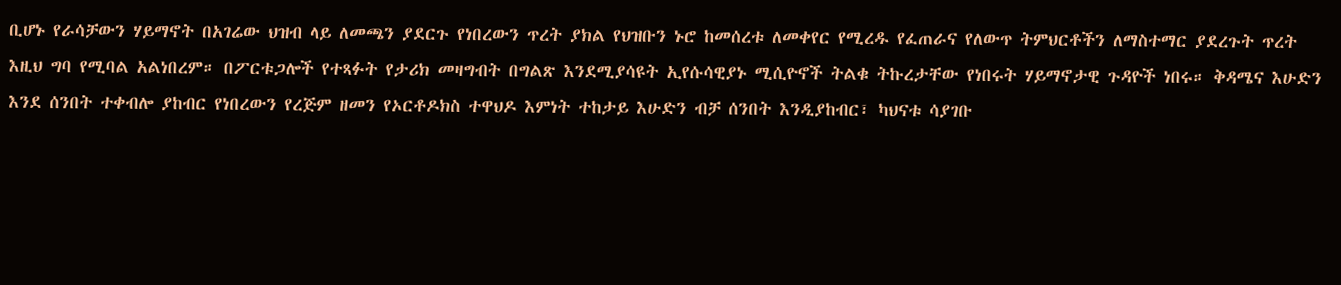ቢሆኑ የራሳቻውን ሃይማኖት በአገሬው ህዝብ ላይ ለመጫን ያደርጉ የነበረውን ጥረት ያክል የህዝቡን ኑሮ ከመሰረቱ ለመቀየር የሚረዱ የፈጠራና የለውጥ ትምህርቶችን ለማስተማር ያደረጉት ጥረት እዚህ ግባ የሚባል አልነበረም። በፖርቱጋሎች የተጻፉት የታሪክ መዛግብት በግልጽ እንደሚያሳዩት ኢየሱሳዊያኑ ሚሲዮኖች ትልቁ ትኩረታቸው የነበሩት ሃይማኖታዊ ጉዳዮች ነበሩ። ቅዳሜና እሁድን እንደ ሰንበት ተቀብሎ ያከብር የነበረውን የረጅም ዘመን የኦርቶዶክስ ተዋህዶ እምነት ተከታይ እሁድን ብቻ ሰንበት እንዲያከብር፣ ካህናቱ ሳያገቡ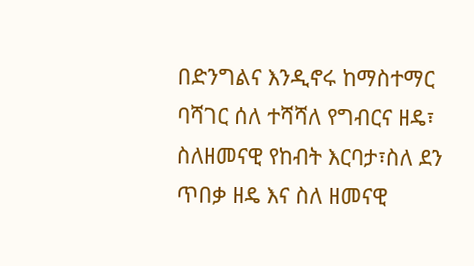በድንግልና እንዲኖሩ ከማስተማር ባሻገር ሰለ ተሻሻለ የግብርና ዘዴ፣ ስለዘመናዊ የከብት እርባታ፣ስለ ደን ጥበቃ ዘዴ እና ስለ ዘመናዊ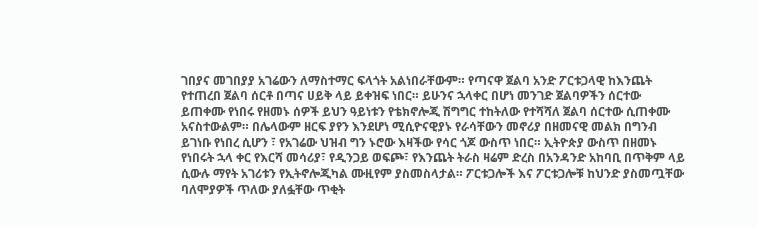ገበያና መገበያያ አገሬውን ለማስተማር ፍላጎት አልነበራቸውም። የጣናዋ ጀልባ አንድ ፖርቱጋላዊ ከእንጨት የተጠረበ ጀልባ ሰርቶ በጣና ሀይቅ ላይ ይቀዝፍ ነበር። ይሁንና ኋላቀር በሆነ መንገድ ጀልባዎችን ሰርተው ይጠቀሙ የነበሩ የዘመኑ ሰዎች ይህን ዓይነቱን የቴክኖሎጂ ሽግግር ተከትለው የተሻሻለ ጀልባ ሰርተው ሲጠቀሙ አናስተውልም። በሌላውም ዘርፍ ያየን እንደሆነ ሚሲዮናዊያኑ የራሳቸውን መኖሪያ በዘመናዊ መልክ በግንብ ይገነቡ የነበረ ሲሆን ፣ የአገሬው ህዝብ ግን ኑሮው እዛችው የሳር ጎጆ ውስጥ ነበር። ኢትዮጵያ ውስጥ በዘመኑ የነበሩት ኋላ ቀር የእርሻ መሳሪያ፣ የዲንጋይ ወፍጮ፣ የእንጨት ትራስ ዛሬም ድረስ በአንዳንድ አከባቢ በጥቅም ላይ ሲውሉ ማየት አገሪቱን የኢትኖሎጂካል ሙዚየም ያስመስላታል። ፖርቱጋሎች እና ፖርቱጋሎቹ ከህንድ ያስመጧቸው ባለሞያዎች ጥለው ያለፏቸው ጥቂት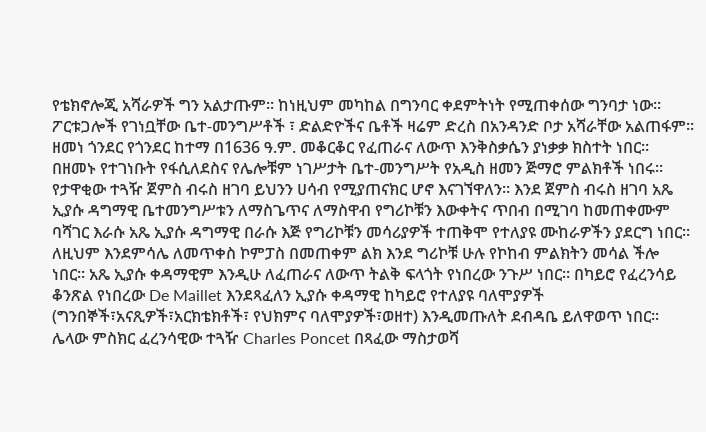የቴክኖሎጂ አሻራዎች ግን አልታጡም። ከነዚህም መካከል በግንባር ቀደምትነት የሚጠቀሰው ግንባታ ነው። ፖርቱጋሎች የገነቧቸው ቤተ-መንግሥቶች ፣ ድልድዮችና ቤቶች ዛሬም ድረስ በአንዳንድ ቦታ አሻራቸው አልጠፋም። ዘመነ ጎንደር የጎንደር ከተማ በ1636 ዓ.ም. መቆርቆር የፈጠራና ለውጥ እንቅስቃሴን ያነቃቃ ክስተት ነበር። በዘመኑ የተገነቡት የፋሲለደስና የሌሎቹም ነገሥታት ቤተ-መንግሥት የአዲስ ዘመን ጅማሮ ምልክቶች ነበሩ። የታዋቂው ተጓዥ ጀምስ ብሩስ ዘገባ ይህንን ሀሳብ የሚያጠናክር ሆኖ እናገኘዋለን። እንደ ጀምስ ብሩስ ዘገባ አጼ ኢያሱ ዳግማዊ ቤተመንግሥቱን ለማስጌጥና ለማስዋብ የግሪኮቹን እውቀትና ጥበብ በሚገባ ከመጠቀሙም ባሻገር እራሱ አጼ ኢያሱ ዳግማዊ በራሱ እጅ የግሪኮቹን መሳሪያዎች ተጠቅሞ የተለያዩ ሙከራዎችን ያደርግ ነበር። ለዚህም እንደምሳሌ ለመጥቀስ ኮምፓስ በመጠቀም ልክ እንደ ግሪኮቹ ሁሉ የኮከብ ምልክትን መሳል ችሎ ነበር። አጼ ኢያሱ ቀዳማዊም እንዲሁ ለፈጠራና ለውጥ ትልቅ ፍላጎት የነበረው ንጉሥ ነበር። በካይሮ የፈረንሳይ ቆንጽል የነበረው De Maillet እንደጻፈለን ኢያሱ ቀዳማዊ ከካይሮ የተለያዩ ባለሞያዎች (ግንበኞች፣አናጺዎች፣አርክቴክቶች፣ የህክምና ባለሞያዎች፣ወዘተ) እንዲመጡለት ደብዳቤ ይለዋወጥ ነበር። ሌላው ምስክር ፈረንሳዊው ተጓዥ Charles Poncet በጻፈው ማስታወሻ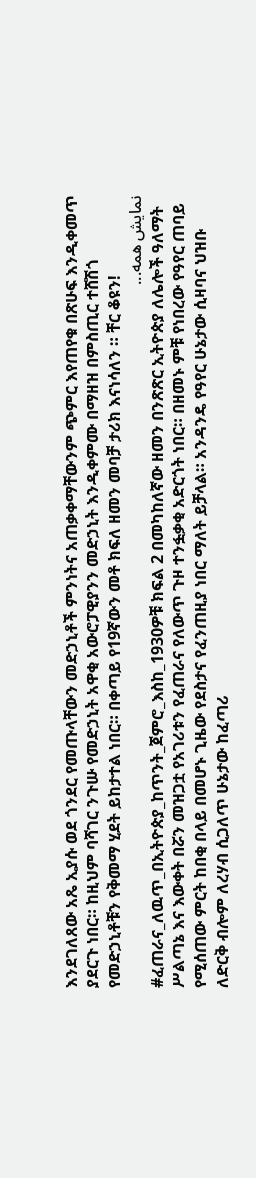እንደገለጸው አጼ ኢያሱ ወደ ጎንደር የመጡላቸውን መድኃኒቶች ምንነትና አጠቃቀማቸውንም ጭምር እየጠየቁ በጽሁፍ እንዲቀመጥ ያደርጉ ነበር። ከዚህም ባሻገር ንጉሡ የመድኃኒት አዋቂ አውሮፓዊያንን መድኃኒት እንዲቀምሙ በማዘዝ በምስጢር ተሸሽጎ የመድኃኒቶቹን የቅመማ ሂደት ይከታተል ነበር። በቀጣይ የ19ኛውን መቶ ክፍለ ዘመን መባቻ ታሪክ እናነሳለን ። ቸር ቆዩን!
نمایش همه...
#ፈጠራና_ለዉጥ_በኢትዮጵያ_ከጥንት_ጀምሮ_እስከ_1930ዎቹ ክፍል 2 በመካከለኛው ዘመን በንጽጽር ኢትዮጵያ ለሌሎች ዓለማት ሥልጣኔ እና እውቀት በሯን መዝጋቷ የአገሪቱን የፈጠራና የለውጥ ጉዞ ተንፏቃቂ አድርጎት ነበር። በዘመኑ ምቹ የነበረው የዓየር ጠባይ የሚሰጠው ምርት ከበቂ በላይ በመሆኑ ጊዜው የደስታና የፈንጠዚያ ነበር ማለት ይቻላል። አንዳንዴ የዓየር ሁኔታው ሲዛባና ህዝቡ ለድርቅ ብሎም ለረሃብ ሲጋለጥ ሁኔታው ከፈጣሪ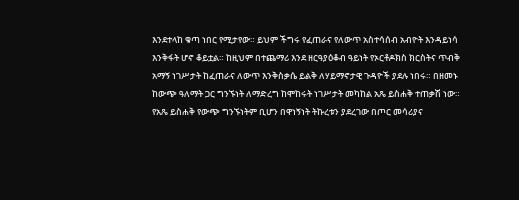እንደተላከ ቁጣ ነበር የሚታየው። ይህም ችግሩ የፈጠራና የለውጥ አስተሳሰብ አብዮት እንዳይነሳ እንቅፋት ሆኖ ቆይቷል። ከዚህም በተጨማሪ እንደ ዘርዓያዕቆብ ዓይነት የኦርቶዶክስ ክርስትና ጥብቅ አማኝ ነገሥታት ከፈጠራና ለውጥ እንቅስቃሴ ይልቅ ለሃይማኖታዊ ጉዳዮች ያደሉ ነበሩ። በዘመኑ ከውጭ ዓለማት ጋር ግንኙነት ለማድረግ ከሞከሩት ነገሥታት መካከል አጼ ይስሐቅ ተጠቃሽ ነው። የአጼ ይስሐቅ የውጭ ግንኙነትም ቢሆን በዋነኝነት ትኩረቱን ያደረገው በጦር መሳሪያና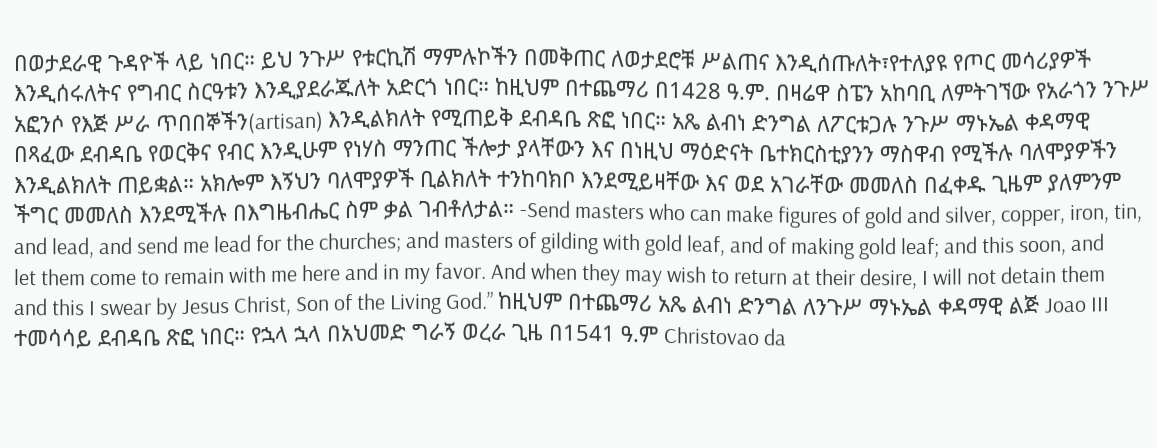በወታደራዊ ጉዳዮች ላይ ነበር። ይህ ንጉሥ የቱርኪሽ ማምሉኮችን በመቅጠር ለወታደሮቹ ሥልጠና እንዲሰጡለት፣የተለያዩ የጦር መሳሪያዎች እንዲሰሩለትና የግብር ስርዓቱን እንዲያደራጁለት አድርጎ ነበር። ከዚህም በተጨማሪ በ1428 ዓ.ም. በዛሬዋ ስፔን አከባቢ ለምትገኘው የአራጎን ንጉሥ አፎንሶ የእጅ ሥራ ጥበበኞችን(artisan) እንዲልክለት የሚጠይቅ ደብዳቤ ጽፎ ነበር። አጼ ልብነ ድንግል ለፖርቱጋሉ ንጉሥ ማኑኤል ቀዳማዊ በጻፈው ደብዳቤ የወርቅና የብር እንዲሁም የነሃስ ማንጠር ችሎታ ያላቸውን እና በነዚህ ማዕድናት ቤተክርስቲያንን ማስዋብ የሚችሉ ባለሞያዎችን እንዲልክለት ጠይቋል። አክሎም እኝህን ባለሞያዎች ቢልክለት ተንከባክቦ እንደሚይዛቸው እና ወደ አገራቸው መመለስ በፈቀዱ ጊዜም ያለምንም ችግር መመለስ እንደሚችሉ በእግዜብሔር ስም ቃል ገብቶለታል። -Send masters who can make figures of gold and silver, copper, iron, tin, and lead, and send me lead for the churches; and masters of gilding with gold leaf, and of making gold leaf; and this soon, and let them come to remain with me here and in my favor. And when they may wish to return at their desire, I will not detain them and this I swear by Jesus Christ, Son of the Living God.” ከዚህም በተጨማሪ አጼ ልብነ ድንግል ለንጉሥ ማኑኤል ቀዳማዊ ልጅ Joao III ተመሳሳይ ደብዳቤ ጽፎ ነበር። የኋላ ኋላ በአህመድ ግራኝ ወረራ ጊዜ በ1541 ዓ.ም Christovao da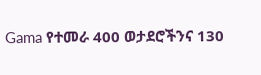Gama የተመራ 400 ወታደሮችንና 130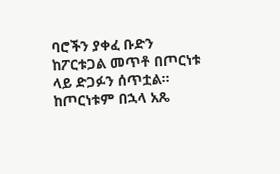ባሮችን ያቀፈ ቡድን ከፖርቱጋል መጥቶ በጦርነቱ ላይ ድጋፉን ሰጥቷል። ከጦርነቱም በኋላ አጼ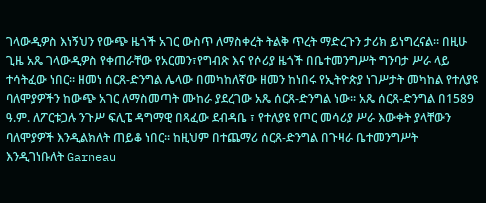ገላውዲዎስ እነኝህን የውጭ ዜጎች አገር ውስጥ ለማስቀረት ትልቅ ጥረት ማድረጉን ታሪክ ይነግረናል። በዚሁ ጊዜ አጼ ገላውዲዎስ የቀጠራቸው የአርመን፣የግብጽ እና የሶሪያ ዜጎች በቤተመንግሥት ግንባታ ሥራ ላይ ተሳትፈው ነበር። ዘመነ ሰርጸ-ድንግል ሌላው በመካከለኛው ዘመን ከነበሩ የኢትዮጵያ ነገሥታት መካከል የተለያዩ ባለሞያዎችን ከውጭ አገር ለማስመጣት ሙከራ ያደረገው አጼ ሰርጸ-ድንግል ነው። አጼ ሰርጸ-ድንግል በ1589 ዓ.ም. ለፖርቱጋሉ ንጉሥ ፍሊፔ ዳግማዊ በጻፈው ደብዳቤ ፣ የተለያዩ የጦር መሳሪያ ሥራ እውቀት ያላቸውን ባለሞያዎች እንዲልክለት ጠይቆ ነበር። ከዚህም በተጨማሪ ሰርጸ-ድንግል በጉዛራ ቤተመንግሥት እንዲገነቡለት Garneau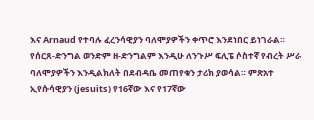እና Arnaud የተባሉ ፈረንሳዊያን ባለሞያዎችን ቀጥሮ እንደነበር ይነገራል። የሰርጸ-ድንግል ወንድም ዘ-ድንግልም እንዲሁ ለንጉሥ ፍሊፔ ሶስተኛ የብረት ሥራ ባለሞያዎችን እንዲልክለት በደብዳቤ መጠየቁን ታሪክ ያወሳል። ምጽአተ ኢየሱሳዊያን (jesuits) የ16ኛው እና የ17ኛው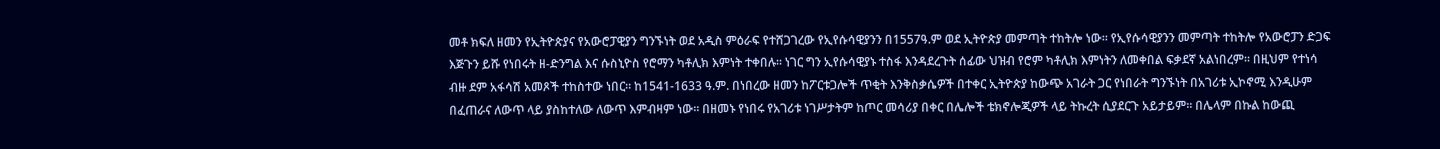መቶ ክፍለ ዘመን የኢትዮጵያና የአውሮፓዊያን ግንኙነት ወደ አዲስ ምዕራፍ የተሸጋገረው የኢየሱሳዊያንን በ1557ዓ.ም ወደ ኢትዮጵያ መምጣት ተከትሎ ነው። የኢየሱሳዊያንን መምጣት ተከትሎ የአውሮፓን ድጋፍ እጅጉን ይሹ የነበሩት ዘ-ድንግል እና ሱስኒዮስ የሮማን ካቶሊክ እምነት ተቀበሉ። ነገር ግን ኢየሱሳዊያኑ ተስፋ እንዳደረጉት ሰፊው ህዝብ የሮም ካቶሊክ እምነትን ለመቀበል ፍቃደኛ አልነበረም። በዚህም የተነሳ ብዙ ደም አፋሳሽ አመጾች ተከስተው ነበር። ከ1541-1633 ዓ.ም. በነበረው ዘመን ከፖርቱጋሎች ጥቂት እንቅስቃሴዎች በተቀር ኢትዮጵያ ከውጭ አገራት ጋር የነበራት ግንኙነት በአገሪቱ ኢኮኖሚ እንዲሁም በፈጠራና ለውጥ ላይ ያስከተለው ለውጥ እምብዛም ነው። በዘመኑ የነበሩ የአገሪቱ ነገሥታትም ከጦር መሳሪያ በቀር በሌሎች ቴክኖሎጂዎች ላይ ትኩረት ሲያደርጉ አይታይም። በሌላም በኩል ከውጪ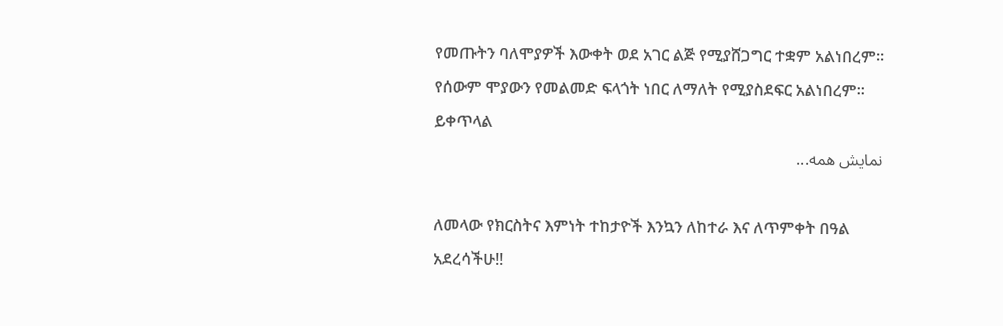የመጡትን ባለሞያዎች እውቀት ወደ አገር ልጅ የሚያሸጋግር ተቋም አልነበረም። የሰውም ሞያውን የመልመድ ፍላጎት ነበር ለማለት የሚያስደፍር አልነበረም። ይቀጥላል
نمایش همه...

ለመላው የክርስትና እምነት ተከታዮች እንኳን ለከተራ እና ለጥምቀት በዓል አደረሳችሁ!!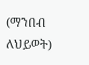(ማንበብ ለህይወት)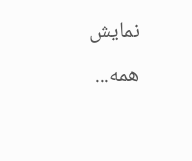نمایش همه...